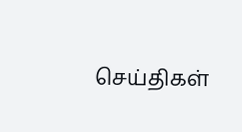செய்திகள்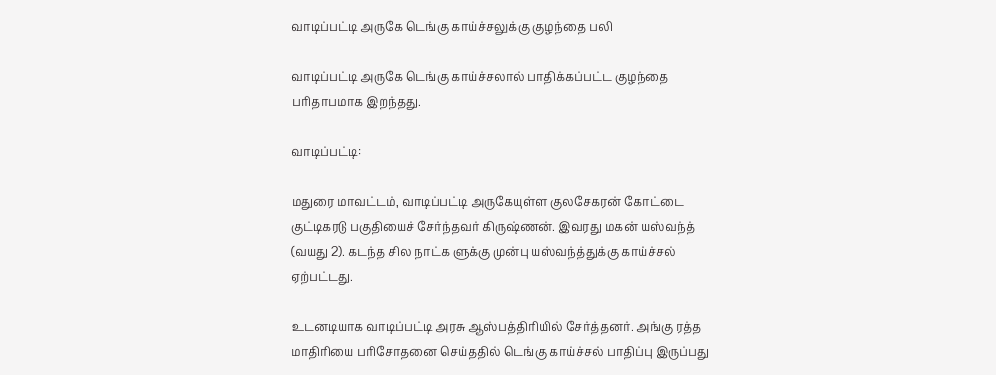வாடிப்பட்டி அருகே டெங்கு காய்ச்சலுக்கு குழந்தை பலி

வாடிப்பட்டி அருகே டெங்கு காய்ச்சலால் பாதிக்கப்பட்ட குழந்தை பரிதாபமாக இறந்தது.

வாடிப்பட்டி:

மதுரை மாவட்டம், வாடிப்பட்டி அருகேயுள்ள குலசேகரன் கோட்டை குட்டிகரடு பகுதியைச் சேர்ந்தவர் கிருஷ்ணன். இவரது மகன் யஸ்வந்த் (வயது 2). கடந்த சில நாட்க ளுக்கு முன்பு யஸ்வந்த்துக்கு காய்ச்சல் ஏற்பட்டது.

உடனடியாக வாடிப்பட்டி அரசு ஆஸ்பத்திரியில் சேர்த்தனர். அங்கு ரத்த மாதிரியை பரிசோதனை செய்ததில் டெங்கு காய்ச்சல் பாதிப்பு இருப்பது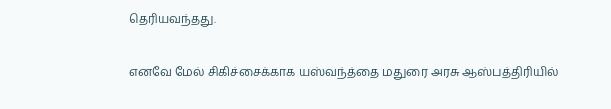தெரியவந்தது.

எனவே மேல் சிகிச்சைக்காக யஸ்வந்த்தை மதுரை அரசு ஆஸ்பத்திரியில்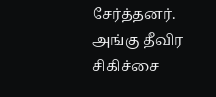சேர்த்தனர். அங்கு தீவிர சிகிச்சை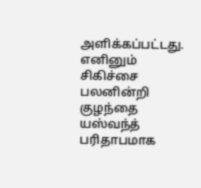அளிக்கப்பட்டது. எனினும் சிகிச்சை பலனின்றி குழந்தை யஸ்வந்த் பரிதாபமாக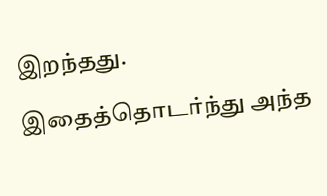இறந்தது.

இதைத்தொடர்ந்து அந்த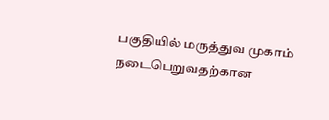பகுதியில் மருத்துவ முகாம் நடைபெறுவதற்கான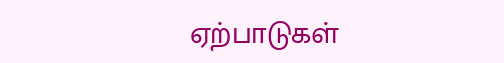ஏற்பாடுகள்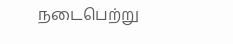நடைபெற்று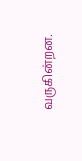வருகின்றன.